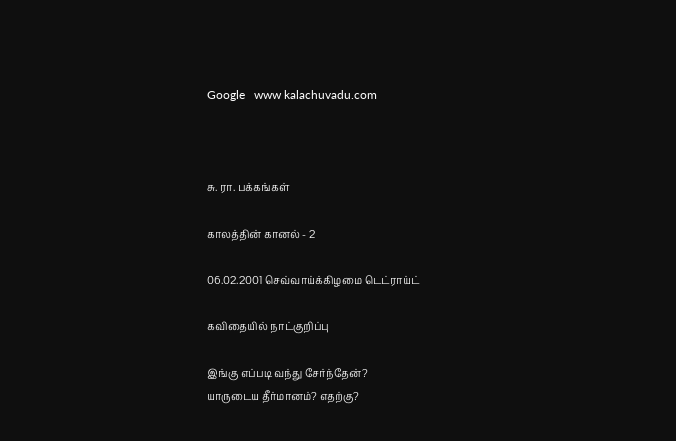Google   www kalachuvadu.com



சு. ரா. பக்கங்கள்

காலத்தின் கானல் - 2

06.02.2001 செவ்வாய்க்கிழமை டெட்ராய்ட்

கவிதையில் நாட்குறிப்பு

இங்கு எப்படி வந்து சேர்ந்தேன்?
யாருடைய தீர்மானம்? எதற்கு?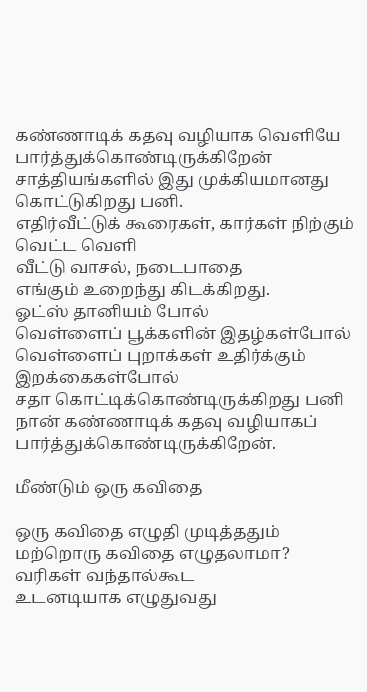கண்ணாடிக் கதவு வழியாக வெளியே பார்த்துக்கொண்டிருக்கிறேன்
சாத்தியங்களில் இது முக்கியமானது
கொட்டுகிறது பனி.
எதிர்வீட்டுக் கூரைகள், கார்கள் நிற்கும் வெட்ட வெளி
வீட்டு வாசல், நடைபாதை
எங்கும் உறைந்து கிடக்கிறது.
ஓட்ஸ் தானியம் போல்
வெள்ளைப் பூக்களின் இதழ்கள்போல்
வெள்ளைப் புறாக்கள் உதிர்க்கும் இறக்கைகள்போல்
சதா கொட்டிக்கொண்டிருக்கிறது பனி
நான் கண்ணாடிக் கதவு வழியாகப்
பார்த்துக்கொண்டிருக்கிறேன்.

மீண்டும் ஒரு கவிதை

ஒரு கவிதை எழுதி முடித்ததும்
மற்றொரு கவிதை எழுதலாமா?
வரிகள் வந்தால்கூட
உடனடியாக எழுதுவது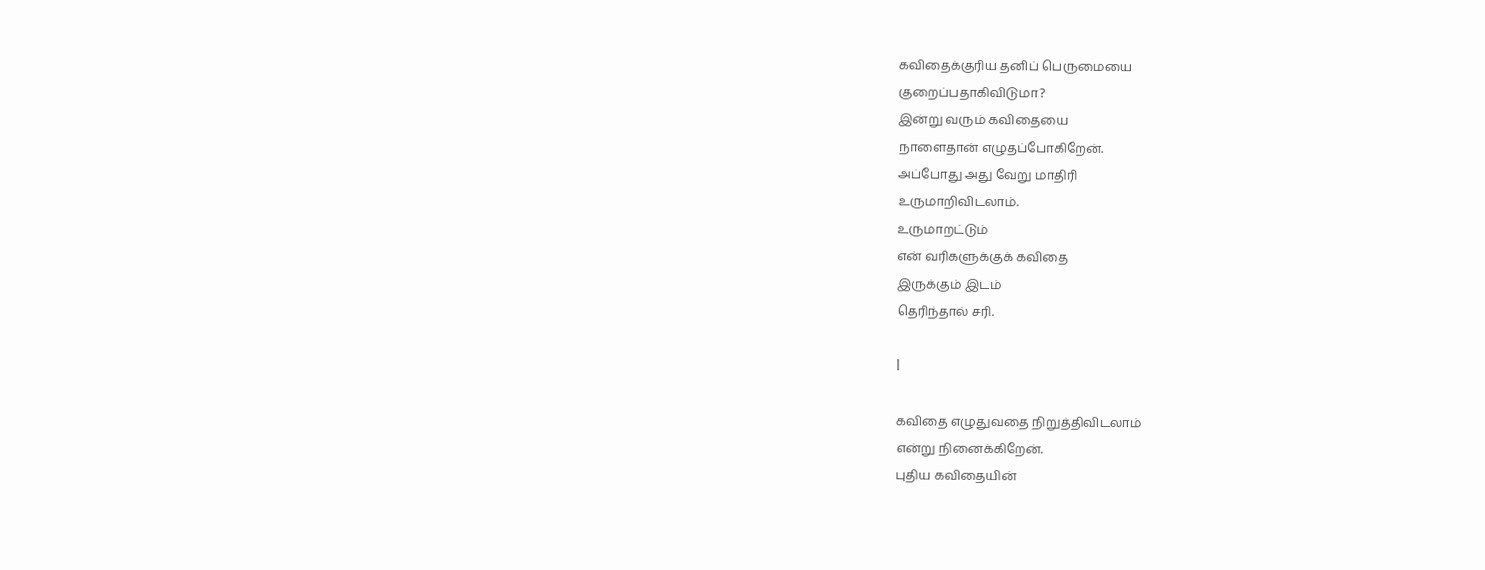கவிதைக்குரிய தனிப் பெருமையை
குறைப்பதாகிவிடுமா?
இன்று வரும் கவிதையை
நாளைதான் எழுதப்போகிறேன்.
அப்போது அது வேறு மாதிரி
உருமாறிவிடலாம்.
உருமாறட்டும்
என் வரிகளுக்குக் கவிதை
இருக்கும் இடம்
தெரிந்தால் சரி.

l

கவிதை எழுதுவதை நிறுத்திவிடலாம்
என்று நினைக்கிறேன்.
புதிய கவிதையின்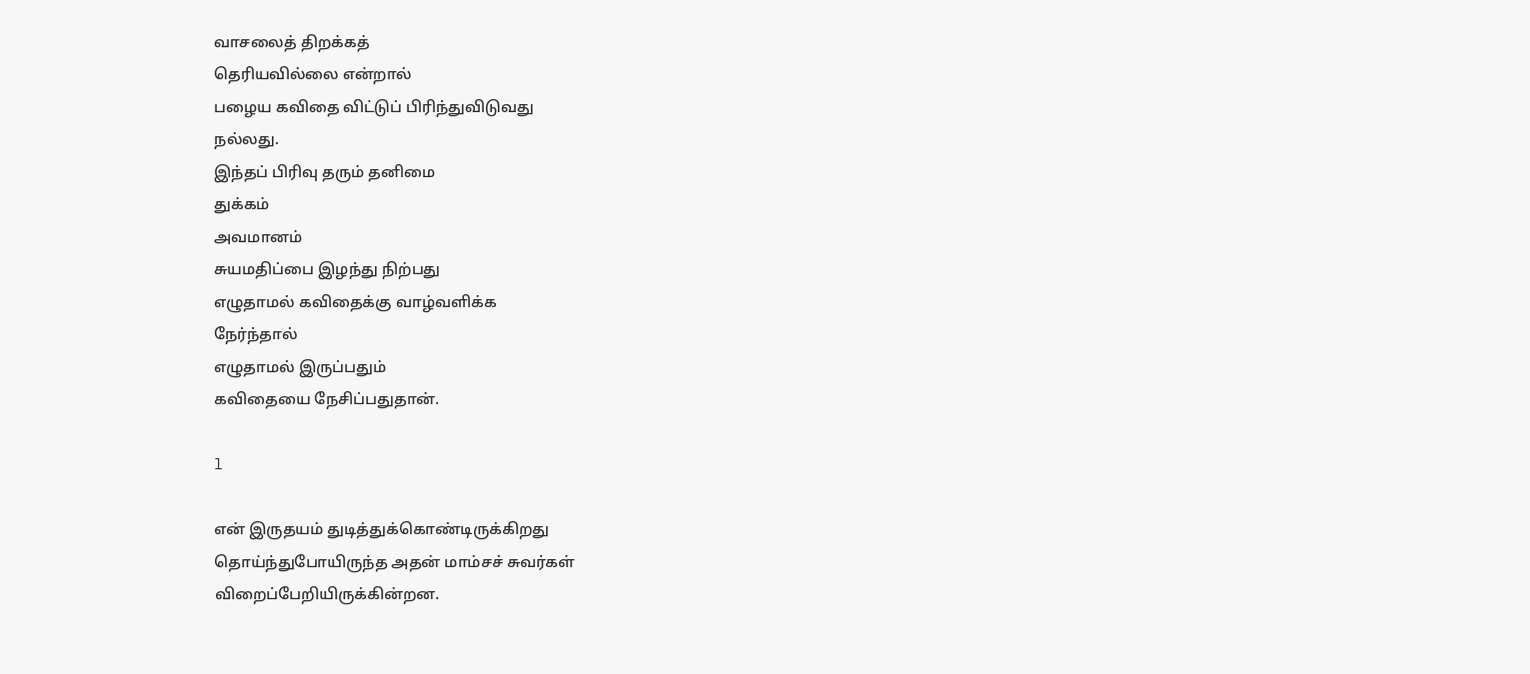வாசலைத் திறக்கத்
தெரியவில்லை என்றால்
பழைய கவிதை விட்டுப் பிரிந்துவிடுவது
நல்லது.
இந்தப் பிரிவு தரும் தனிமை
துக்கம்
அவமானம்
சுயமதிப்பை இழந்து நிற்பது
எழுதாமல் கவிதைக்கு வாழ்வளிக்க
நேர்ந்தால்
எழுதாமல் இருப்பதும்
கவிதையை நேசிப்பதுதான்.

l

என் இருதயம் துடித்துக்கொண்டிருக்கிறது
தொய்ந்துபோயிருந்த அதன் மாம்சச் சுவர்கள்
விறைப்பேறியிருக்கின்றன.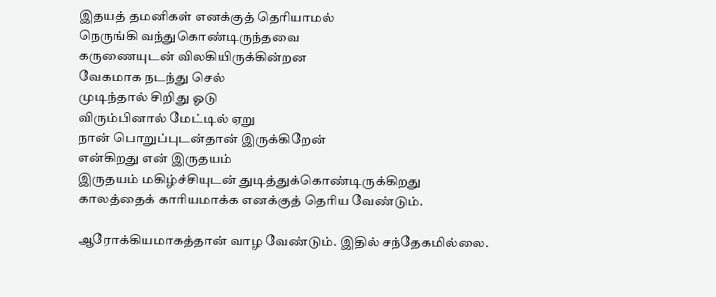இதயத் தமனிகள் எனக்குத் தெரியாமல்
நெருங்கி வந்துகொண்டிருந்தவை
கருணையுடன் விலகியிருக்கின்றன
வேகமாக நடந்து செல்
முடிந்தால் சிறிது ஓடு
விரும்பினால் மேட்டில் ஏறு
நான் பொறுப்புடன்தான் இருக்கிறேன்
என்கிறது என் இருதயம்
இருதயம் மகிழ்ச்சியுடன் துடித்துக்கொண்டிருக்கிறது
காலத்தைக் காரியமாக்க எனக்குத் தெரிய வேண்டும்.

ஆரோக்கியமாகத்தான் வாழ வேண்டும். இதில் சந்தேகமில்லை.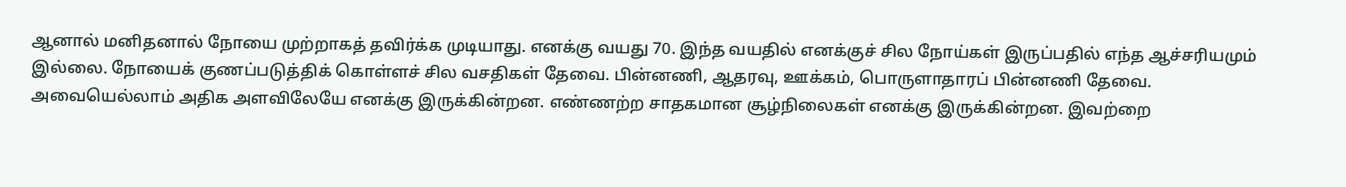ஆனால் மனிதனால் நோயை முற்றாகத் தவிர்க்க முடியாது. எனக்கு வயது 70. இந்த வயதில் எனக்குச் சில நோய்கள் இருப்பதில் எந்த ஆச்சரியமும் இல்லை. நோயைக் குணப்படுத்திக் கொள்ளச் சில வசதிகள் தேவை. பின்னணி, ஆதரவு, ஊக்கம், பொருளாதாரப் பின்னணி தேவை. அவையெல்லாம் அதிக அளவிலேயே எனக்கு இருக்கின்றன. எண்ணற்ற சாதகமான சூழ்நிலைகள் எனக்கு இருக்கின்றன. இவற்றை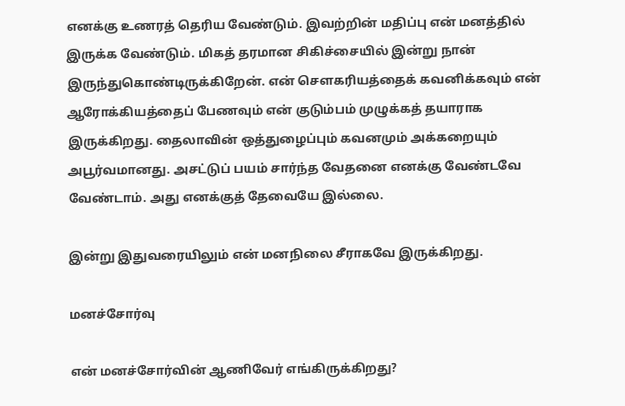எனக்கு உணரத் தெரிய வேண்டும். இவற்றின் மதிப்பு என் மனத்தில் இருக்க வேண்டும். மிகத் தரமான சிகிச்சையில் இன்று நான் இருந்துகொண்டிருக்கிறேன். என் சௌகரியத்தைக் கவனிக்கவும் என் ஆரோக்கியத்தைப் பேணவும் என் குடும்பம் முழுக்கத் தயாராக இருக்கிறது. தைலாவின் ஒத்துழைப்பும் கவனமும் அக்கறையும் அபூர்வமானது. அசட்டுப் பயம் சார்ந்த வேதனை எனக்கு வேண்டவே வேண்டாம். அது எனக்குத் தேவையே இல்லை.

இன்று இதுவரையிலும் என் மனநிலை சீராகவே இருக்கிறது.

மனச்சோர்வு

என் மனச்சோர்வின் ஆணிவேர் எங்கிருக்கிறது?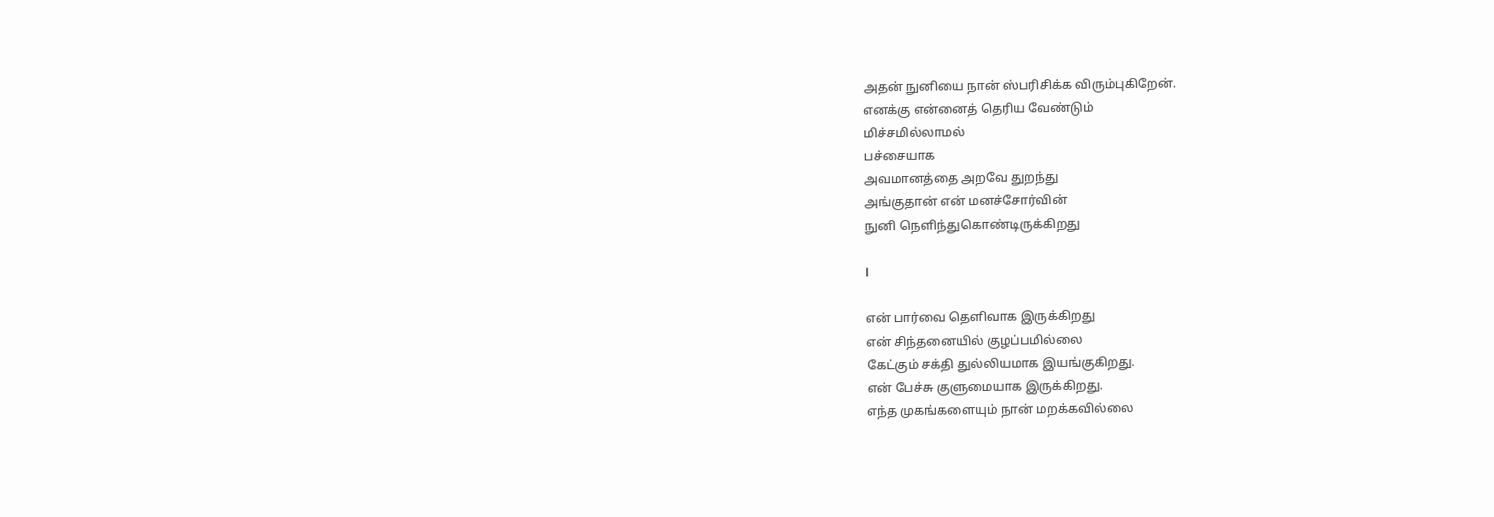அதன் நுனியை நான் ஸ்பரிசிக்க விரும்புகிறேன்.
எனக்கு என்னைத் தெரிய வேண்டும்
மிச்சமில்லாமல்
பச்சையாக
அவமானத்தை அறவே துறந்து
அங்குதான் என் மனச்சோர்வின்
நுனி நெளிந்துகொண்டிருக்கிறது

l

என் பார்வை தெளிவாக இருக்கிறது
என் சிந்தனையில் குழப்பமில்லை
கேட்கும் சக்தி துல்லியமாக இயங்குகிறது.
என் பேச்சு குளுமையாக இருக்கிறது.
எந்த முகங்களையும் நான் மறக்கவில்லை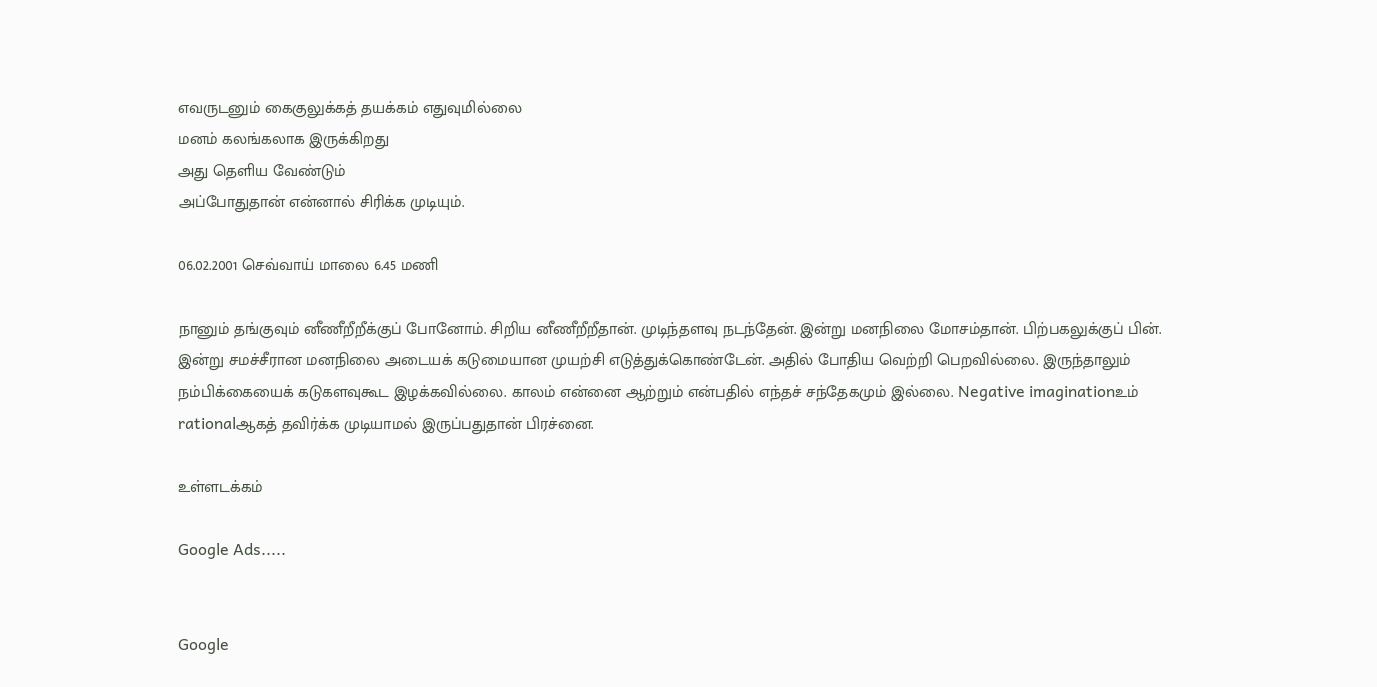எவருடனும் கைகுலுக்கத் தயக்கம் எதுவுமில்லை
மனம் கலங்கலாக இருக்கிறது
அது தெளிய வேண்டும்
அப்போதுதான் என்னால் சிரிக்க முடியும்.

06.02.2001 செவ்வாய் மாலை 6.45 மணி

நானும் தங்குவும் னீணீறீறீக்குப் போனோம். சிறிய னீணீறீறீதான். முடிந்தளவு நடந்தேன். இன்று மனநிலை மோசம்தான். பிற்பகலுக்குப் பின். இன்று சமச்சீரான மனநிலை அடையக் கடுமையான முயற்சி எடுத்துக்கொண்டேன். அதில் போதிய வெற்றி பெறவில்லை. இருந்தாலும் நம்பிக்கையைக் கடுகளவுகூட இழக்கவில்லை. காலம் என்னை ஆற்றும் என்பதில் எந்தச் சந்தேகமும் இல்லை. Negative imaginationஉம் rationalஆகத் தவிர்க்க முடியாமல் இருப்பதுதான் பிரச்னை.

உள்ளடக்கம்

Google Ads.....


Google